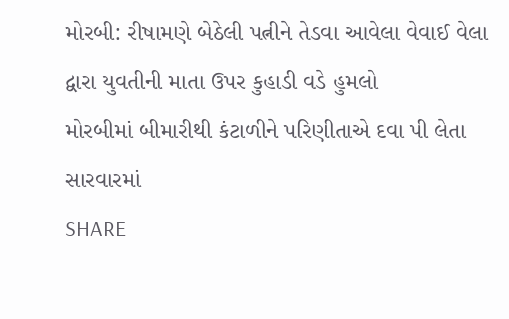મોરબી: રીષામણે બેઠેલી પત્નીને તેડવા આવેલા વેવાઈ વેલા દ્વારા યુવતીની માતા ઉપર કુહાડી વડે હુમલો
મોરબીમાં બીમારીથી કંટાળીને પરિણીતાએ દવા પી લેતા સારવારમાં
SHARE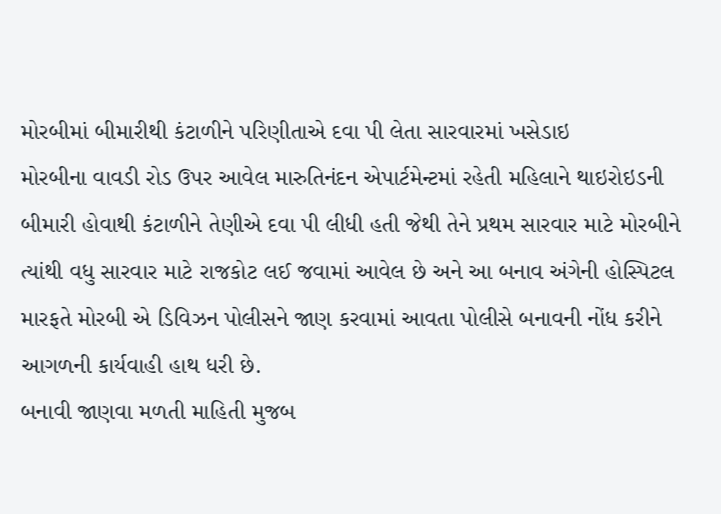મોરબીમાં બીમારીથી કંટાળીને પરિણીતાએ દવા પી લેતા સારવારમાં ખસેડાઇ
મોરબીના વાવડી રોડ ઉપર આવેલ મારુતિનંદન એપાર્ટમેન્ટમાં રહેતી મહિલાને થાઇરોઇડની બીમારી હોવાથી કંટાળીને તેણીએ દવા પી લીધી હતી જેથી તેને પ્રથમ સારવાર માટે મોરબીને ત્યાંથી વધુ સારવાર માટે રાજકોટ લઈ જવામાં આવેલ છે અને આ બનાવ અંગેની હોસ્પિટલ મારફતે મોરબી એ ડિવિઝન પોલીસને જાણ કરવામાં આવતા પોલીસે બનાવની નોંધ કરીને આગળની કાર્યવાહી હાથ ધરી છે.
બનાવી જાણવા મળતી માહિતી મુજબ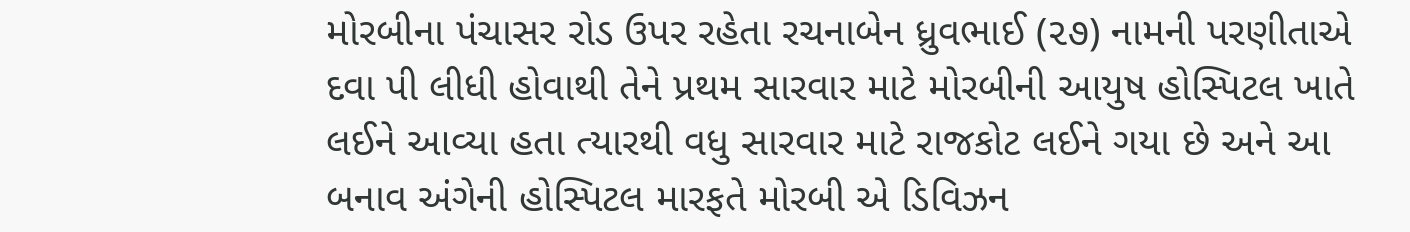મોરબીના પંચાસર રોડ ઉપર રહેતા રચનાબેન ધ્રુવભાઈ (૨૭) નામની પરણીતાએ દવા પી લીધી હોવાથી તેને પ્રથમ સારવાર માટે મોરબીની આયુષ હોસ્પિટલ ખાતે લઈને આવ્યા હતા ત્યારથી વધુ સારવાર માટે રાજકોટ લઈને ગયા છે અને આ બનાવ અંગેની હોસ્પિટલ મારફતે મોરબી એ ડિવિઝન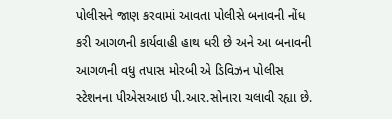પોલીસને જાણ કરવામાં આવતા પોલીસે બનાવની નોંધ કરી આગળની કાર્યવાહી હાથ ધરી છે અને આ બનાવની આગળની વધુ તપાસ મોરબી એ ડિવિઝન પોલીસ સ્ટેશનના પીએસઆઇ પી.આર.સોનારા ચલાવી રહ્યા છે.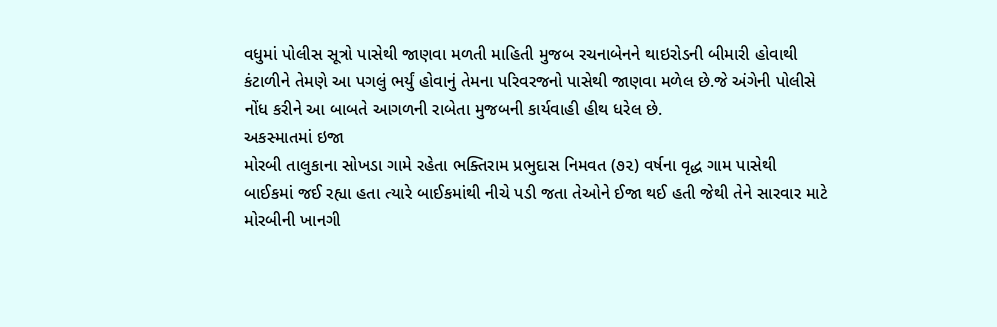વધુમાં પોલીસ સૂત્રો પાસેથી જાણવા મળતી માહિતી મુજબ રચનાબેનને થાઇરોડની બીમારી હોવાથી કંટાળીને તેમણે આ પગલું ભર્યું હોવાનું તેમના પરિવરજનો પાસેથી જાણવા મળેલ છે.જે અંગેની પોલીસે નોંધ કરીને આ બાબતે આગળની રાબેતા મુજબની કાર્યવાહી હીથ ધરેલ છે.
અકસ્માતમાં ઇજા
મોરબી તાલુકાના સોખડા ગામે રહેતા ભક્તિરામ પ્રભુદાસ નિમવત (૭૨) વર્ષના વૃદ્ધ ગામ પાસેથી બાઈકમાં જઈ રહ્યા હતા ત્યારે બાઈકમાંથી નીચે પડી જતા તેઓને ઈજા થઈ હતી જેથી તેને સારવાર માટે મોરબીની ખાનગી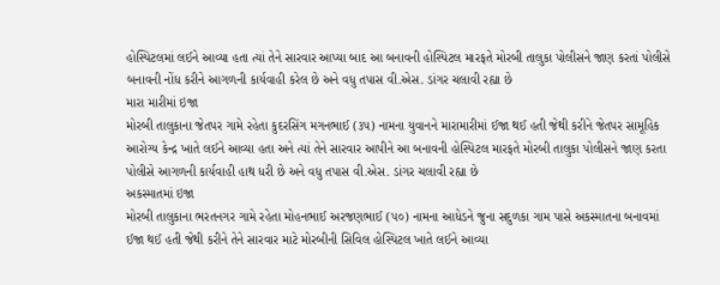હોસ્પિટલમાં લઈને આવ્યા હતા ત્યાં તેને સારવાર આપ્યા બાદ આ બનાવની હોસ્પિટલ મારફતે મોરબી તાલુકા પોલીસને જાણ કરતાં પોલીસે બનાવની નોંધ કરીને આગળની કાર્યવાહી કરેલ છે અને વધુ તપાસ વી.એસ. ડાંગર ચલાવી રહ્યા છે
મારા મારીમાં ઇજા
મોરબી તાલુકાના જેતપર ગામે રહેતા કુદરસિંગ મગનભાઈ (૩૫) નામના યુવાનને મારામારીમાં ઈજા થઈ હતી જેથી કરીને જેતપર સામૂહિક આરોગ્ય કેન્દ્ર ખાતે લઈને આવ્યા હતા અને ત્યાં તેને સારવાર આપીને આ બનાવની હોસ્પિટલ મારફતે મોરબી તાલુકા પોલીસને જાણ કરતા પોલીસે આગળની કાર્યવાહી હાથ ધરી છે અને વધુ તપાસ વી.એસ. ડાંગર ચલાવી રહ્યા છે
અકસ્માતમાં ઇજા
મોરબી તાલુકાના ભરતનગર ગામે રહેતા મોહનભાઈ અરજણભાઈ (૫૦) નામના આધેડને જુના સદુળકા ગામ પાસે અકસ્માતના બનાવમાં ઈજા થઈ હતી જેથી કરીને તેને સારવાર માટે મોરબીની સિવિલ હોસ્પિટલ ખાતે લઈને આવ્યા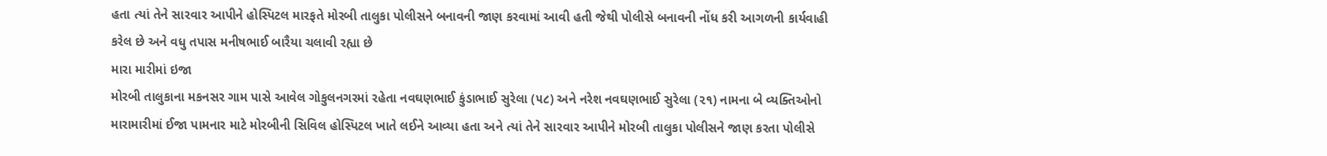હતા ત્યાં તેને સારવાર આપીને હોસ્પિટલ મારફતે મોરબી તાલુકા પોલીસને બનાવની જાણ કરવામાં આવી હતી જેથી પોલીસે બનાવની નોંધ કરી આગળની કાર્યવાહી કરેલ છે અને વધુ તપાસ મનીષભાઈ બારૈયા ચલાવી રહ્યા છે
મારા મારીમાં ઇજા
મોરબી તાલુકાના મકનસર ગામ પાસે આવેલ ગોકુલનગરમાં રહેતા નવઘણભાઈ કુંડાભાઈ સુરેલા (૫૮) અને નરેશ નવઘણભાઈ સુરેલા (૨૧) નામના બે વ્યક્તિઓનો મારામારીમાં ઈજા પામનાર માટે મોરબીની સિવિલ હોસ્પિટલ ખાતે લઈને આવ્યા હતા અને ત્યાં તેને સારવાર આપીને મોરબી તાલુકા પોલીસને જાણ કરતા પોલીસે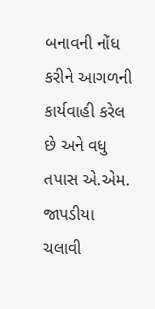બનાવની નોંધ કરીને આગળની કાર્યવાહી કરેલ છે અને વધુ તપાસ એ.એમ. જાપડીયા ચલાવી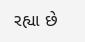રહ્યા છે